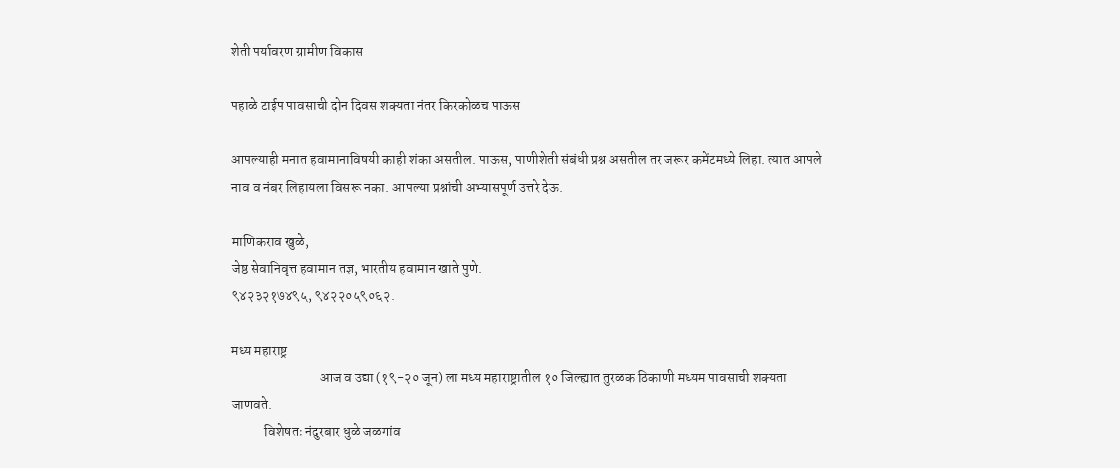शेती पर्यावरण ग्रामीण विकास

पहाळे टाईप पावसाची दोन दिवस शक्यता नंतर किरकोळच पाऊस

आपल्याही मनात हवामानाविषयी काही शंका असतील. पाऊस, पाणीशेती संबंधी प्रश्न असतील तर जरूर कमेंटमध्ये लिहा. त्यात आपले नाव व नंबर लिहायला विसरू नका. आपल्या प्रश्नांची अभ्यासपूर्ण उत्तरे देऊ.

माणिकराव खुळे,
जेष्ठ सेवानिवृत्त हवामान तज्ञ, भारतीय हवामान खाते पुणे.
९४२३२१७४९५, ९४२२०५९०६२.

मध्य महाराष्ट्र
                                आज व उद्या (१९-२० जून) ला मध्य महाराष्ट्रातील १० जिल्ह्यात तुरळक ठिकाणी मध्यम पावसाची शक्यता जाणवते.
            विशेषतः नंदुरबार धुळे जळगांव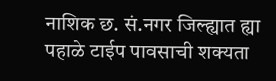नाशिक छ. सं.नगर जिल्ह्यात ह्या पहाळे टाईप पावसाची शक्यता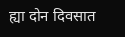ह्या दोन दिवसात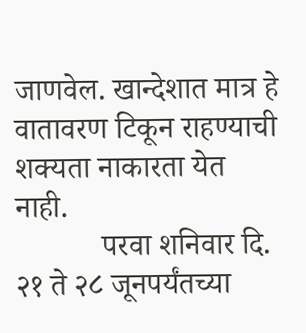जाणवेल. खान्देशात मात्र हे वातावरण टिकून राहण्याची शक्यता नाकारता येत नाही.
           परवा शनिवार दि. २१ ते २८ जूनपर्यंतच्या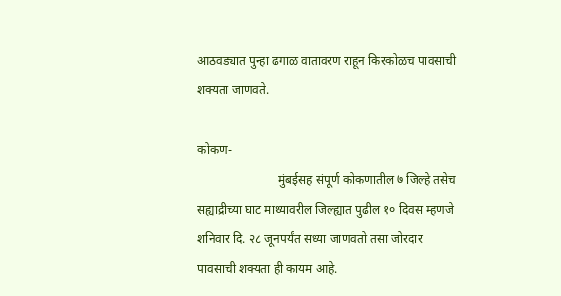आठवड्यात पुन्हा ढगाळ वातावरण राहून किरकोळच पावसाची शक्यता जाणवते.

कोकण-
                          मुंबईसह संपूर्ण कोकणातील ७ जिल्हे तसेच सह्याद्रीच्या घाट माथ्यावरील जिल्ह्यात पुढील १० दिवस म्हणजे शनिवार दि. २८ जूनपर्यंत सध्या जाणवतो तसा जोरदार पावसाची शक्यता ही कायम आहे.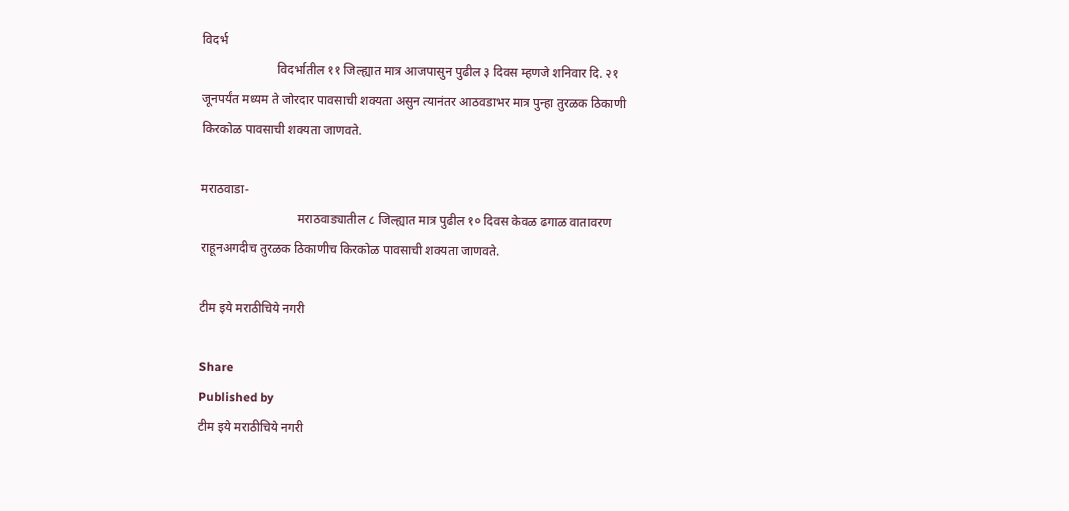विदर्भ
                        विदर्भातील ११ जिल्ह्यात मात्र आजपासुन पुढील ३ दिवस म्हणजे शनिवार दि. २१ जूनपर्यंत मध्यम ते जोरदार पावसाची शक्यता असुन त्यानंतर आठवडाभर मात्र पुन्हा तुरळक ठिकाणी किरकोळ पावसाची शक्यता जाणवते.

मराठवाडा-
                               मराठवाड्यातील ८ जिल्ह्यात मात्र पुढील १० दिवस केवळ ढगाळ वातावरण राहूनअगदीच तुरळक ठिकाणीच किरकोळ पावसाची शक्यता जाणवते.

टीम इये मराठीचिये नगरी

Share
Published by
टीम इये मराठीचिये नगरी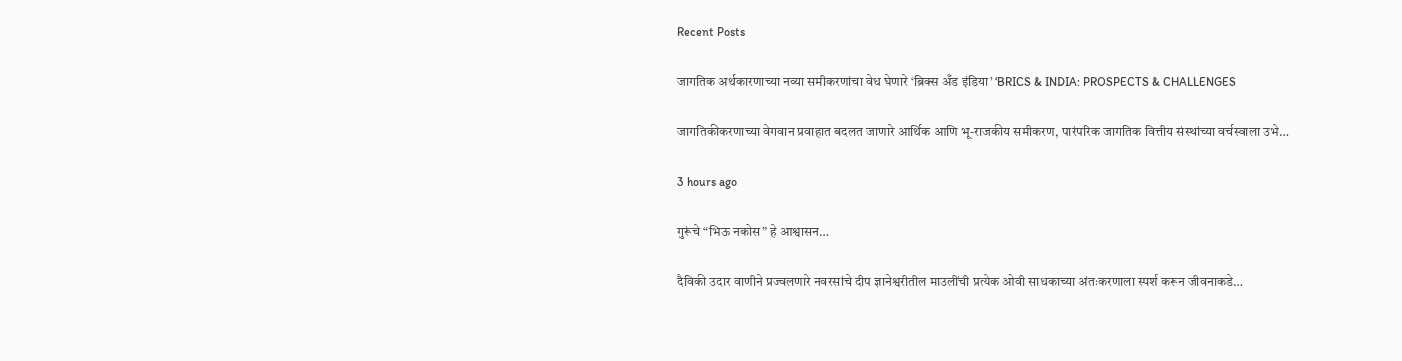Recent Posts

जागतिक अर्थकारणाच्या नव्या समीकरणांचा वेध घेणारे ‘ब्रिक्स अँड इंडिया’ ‘BRICS & INDIA: PROSPECTS & CHALLENGES

जागतिकीकरणाच्या वेगवान प्रवाहात बदलत जाणारे आर्थिक आणि भू-राजकीय समीकरण, पारंपरिक जागतिक वित्तीय संस्थांच्या वर्चस्वाला उभे…

3 hours ago

गुरूंचे “भिऊ नकोस” हे आश्वासन…

दैविकी उदार वाणीने प्रज्वलणारे नवरसांचे दीप ज्ञानेश्वरीतील माउलींची प्रत्येक ओवी साधकाच्या अंतःकरणाला स्पर्श करून जीवनाकडे…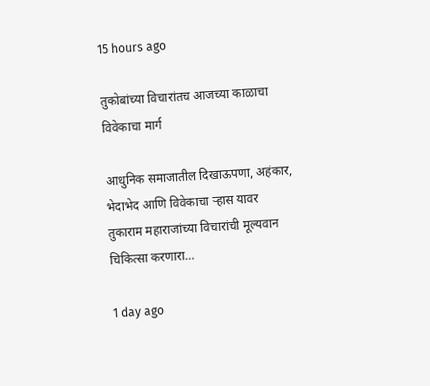15 hours ago

तुकोबांच्या विचारांतच आजच्या काळाचा विवेकाचा मार्ग

आधुनिक समाजातील दिखाऊपणा, अहंकार, भेदाभेद आणि विवेकाचा ऱ्हास यावर तुकाराम महाराजांच्या विचारांची मूल्यवान चिकित्सा करणारा…

1 day ago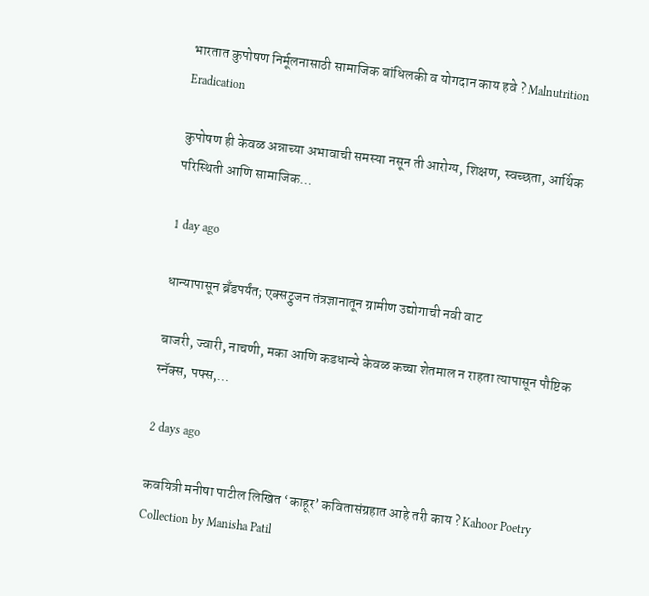भारतात कुपोषण निर्मूलनासाठी सामाजिक बांधिलकी व योगदान काय हवे ? Malnutrition Eradication

कुपोषण ही केवळ अन्नाच्या अभावाची समस्या नसून ती आरोग्य, शिक्षण, स्वच्छता, आर्थिक परिस्थिती आणि सामाजिक…

1 day ago

धान्यापासून ब्रँडपर्यंत; एक्सट्रुजन तंत्रज्ञानातून ग्रामीण उद्योगाची नवी वाट

बाजरी, ज्वारी, नाचणी, मका आणि कडधान्ये केवळ कच्चा शेतमाल न राहता त्यापासून पौष्टिक स्नॅक्स, पफ्स,…

2 days ago

कवयित्री मनीषा पाटील लिखित ‘काहूर’ कवितासंग्रहात आहे तरी काय ? Kahoor Poetry Collection by Manisha Patil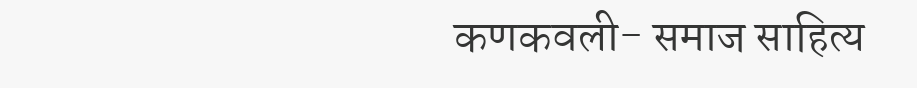कणकवली- समाज साहित्य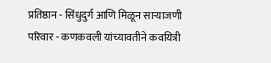प्रतिष्ठान - सिंधुदुर्ग आणि मिळून साऱ्याजणी परिवार - कणकवली यांच्यावतीने कवयित्री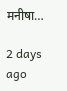मनीषा…

2 days ago